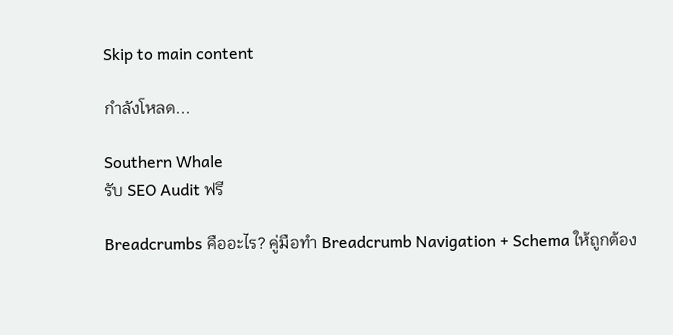Skip to main content

กำลังโหลด...

Southern Whale
รับ SEO Audit ฟรี

Breadcrumbs คืออะไร? คู่มือทำ Breadcrumb Navigation + Schema ให้ถูกต้อง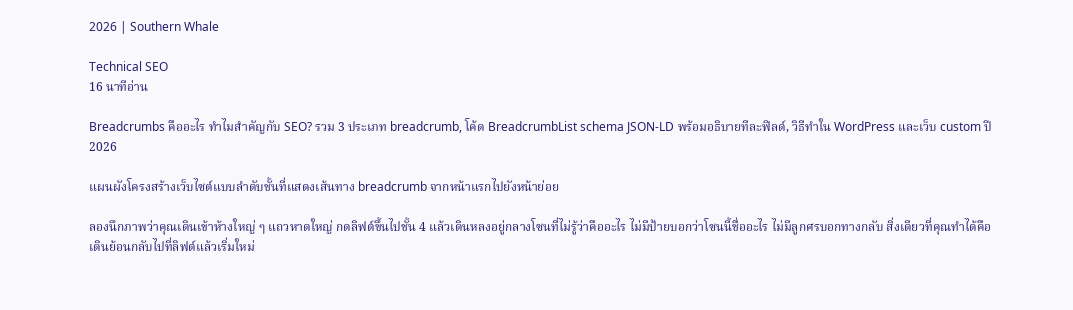2026 | Southern Whale

Technical SEO
16 นาทีอ่าน

Breadcrumbs คืออะไร ทำไมสำคัญกับ SEO? รวม 3 ประเภท breadcrumb, โค้ด BreadcrumbList schema JSON-LD พร้อมอธิบายทีละฟิลด์, วิธีทำใน WordPress และเว็บ custom ปี 2026

แผนผังโครงสร้างเว็บไซต์แบบลำดับชั้นที่แสดงเส้นทาง breadcrumb จากหน้าแรกไปยังหน้าย่อย

ลองนึกภาพว่าคุณเดินเข้าห้างใหญ่ ๆ แถวหาดใหญ่ กดลิฟต์ขึ้นไปชั้น 4 แล้วเดินหลงอยู่กลางโซนที่ไม่รู้ว่าคืออะไร ไม่มีป้ายบอกว่าโซนนี้ชื่ออะไร ไม่มีลูกศรบอกทางกลับ สิ่งเดียวที่คุณทำได้คือเดินย้อนกลับไปที่ลิฟต์แล้วเริ่มใหม่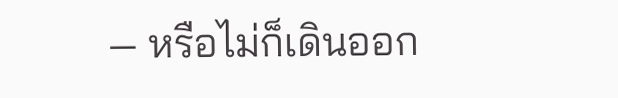— หรือไม่ก็เดินออก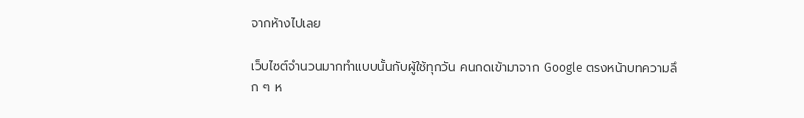จากห้างไปเลย

เว็บไซต์จำนวนมากทำแบบนั้นกับผู้ใช้ทุกวัน คนกดเข้ามาจาก Google ตรงหน้าบทความลึก ๆ ห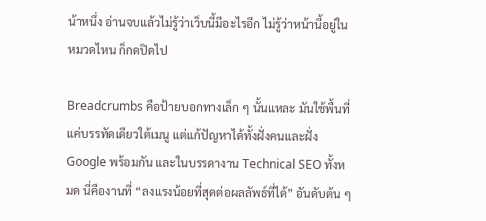น้าหนึ่ง อ่านจบแล้วไม่รู้ว่าเว็บนี้มีอะไรอีก ไม่รู้ว่าหน้านี้อยู่ในหมวดไหน ก็กดปิดไป

Breadcrumbs คือป้ายบอกทางเล็ก ๆ นั้นแหละ มันใช้พื้นที่แค่บรรทัดเดียวใต้เมนู แต่แก้ปัญหาได้ทั้งฝั่งคนและฝั่ง Google พร้อมกัน และในบรรดางาน Technical SEO ทั้งหมด นี่คืองานที่ “ลงแรงน้อยที่สุดต่อผลลัพธ์ที่ได้” อันดับต้น ๆ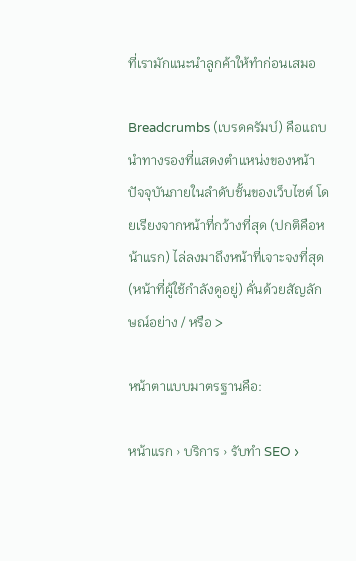ที่เรามักแนะนำลูกค้าให้ทำก่อนเสมอ

Breadcrumbs (เบรดครัมบ์) คือแถบนำทางรองที่แสดงตำแหน่งของหน้าปัจจุบันภายในลำดับชั้นของเว็บไซต์ โดยเรียงจากหน้าที่กว้างที่สุด (ปกติคือหน้าแรก) ไล่ลงมาถึงหน้าที่เจาะจงที่สุด (หน้าที่ผู้ใช้กำลังดูอยู่) คั่นด้วยสัญลักษณ์อย่าง / หรือ >

หน้าตาแบบมาตรฐานคือ:

หน้าแรก › บริการ › รับทำ SEO ›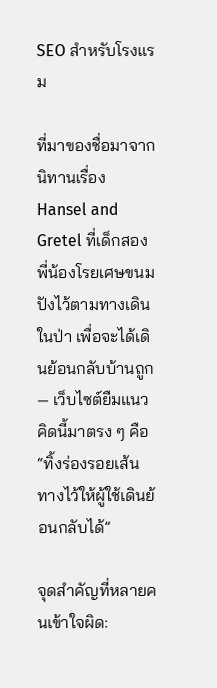SEO สำหรับโรงแรม

ที่มาของชื่อมาจากนิทานเรื่อง Hansel and Gretel ที่เด็กสองพี่น้องโรยเศษขนมปังไว้ตามทางเดินในป่า เพื่อจะได้เดินย้อนกลับบ้านถูก — เว็บไซต์ยืมแนวคิดนี้มาตรง ๆ คือ “ทิ้งร่องรอยเส้นทางไว้ให้ผู้ใช้เดินย้อนกลับได้”

จุดสำคัญที่หลายคนเข้าใจผิด: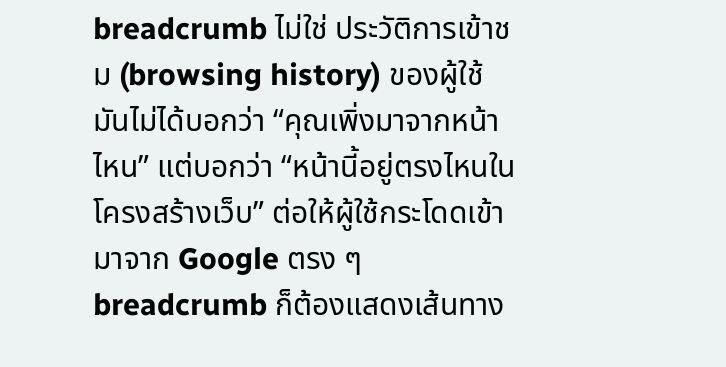breadcrumb ไม่ใช่ ประวัติการเข้าชม (browsing history) ของผู้ใช้ มันไม่ได้บอกว่า “คุณเพิ่งมาจากหน้าไหน” แต่บอกว่า “หน้านี้อยู่ตรงไหนในโครงสร้างเว็บ” ต่อให้ผู้ใช้กระโดดเข้ามาจาก Google ตรง ๆ breadcrumb ก็ต้องแสดงเส้นทาง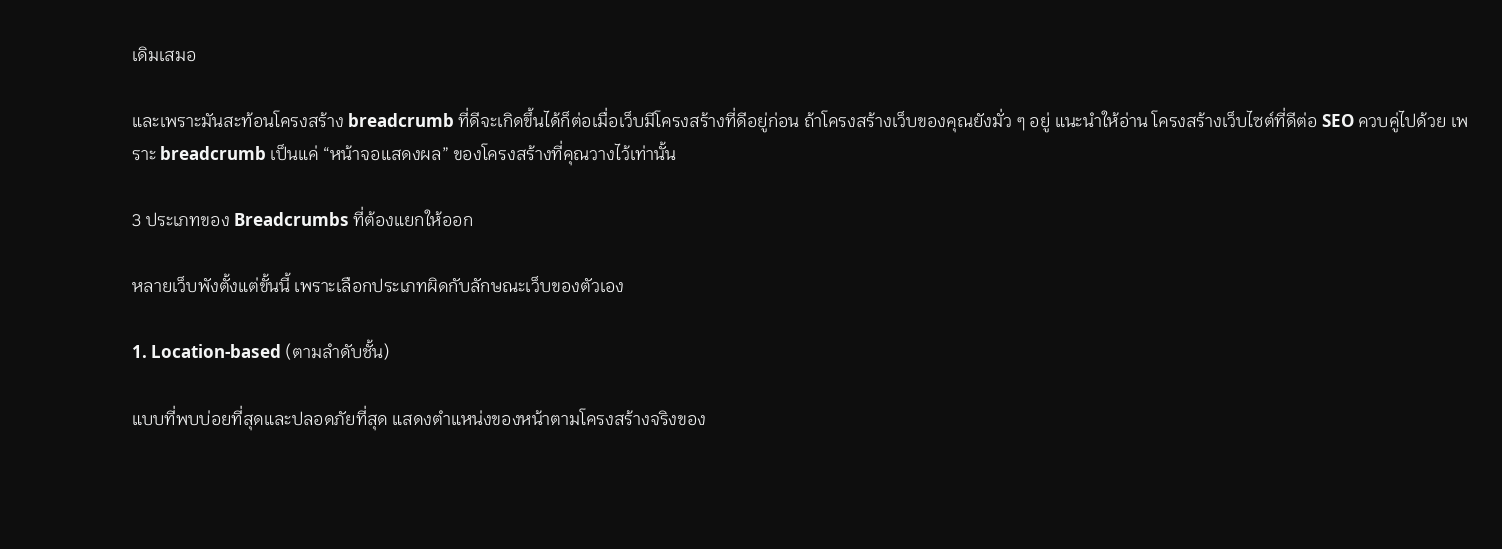เดิมเสมอ

และเพราะมันสะท้อนโครงสร้าง breadcrumb ที่ดีจะเกิดขึ้นได้ก็ต่อเมื่อเว็บมีโครงสร้างที่ดีอยู่ก่อน ถ้าโครงสร้างเว็บของคุณยังมั่ว ๆ อยู่ แนะนำให้อ่าน โครงสร้างเว็บไซต์ที่ดีต่อ SEO ควบคู่ไปด้วย เพราะ breadcrumb เป็นแค่ “หน้าจอแสดงผล” ของโครงสร้างที่คุณวางไว้เท่านั้น

3 ประเภทของ Breadcrumbs ที่ต้องแยกให้ออก

หลายเว็บพังตั้งแต่ขั้นนี้ เพราะเลือกประเภทผิดกับลักษณะเว็บของตัวเอง

1. Location-based (ตามลำดับชั้น)

แบบที่พบบ่อยที่สุดและปลอดภัยที่สุด แสดงตำแหน่งของหน้าตามโครงสร้างจริงของ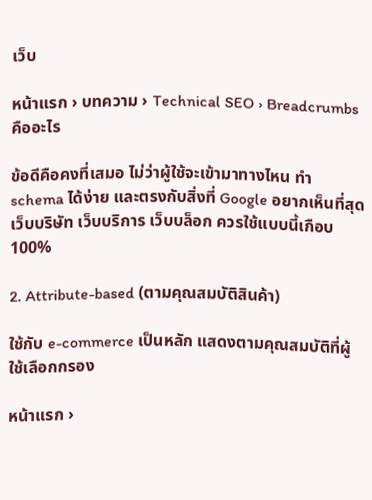เว็บ

หน้าแรก › บทความ › Technical SEO › Breadcrumbs คืออะไร

ข้อดีคือคงที่เสมอ ไม่ว่าผู้ใช้จะเข้ามาทางไหน ทำ schema ได้ง่าย และตรงกับสิ่งที่ Google อยากเห็นที่สุด เว็บบริษัท เว็บบริการ เว็บบล็อก ควรใช้แบบนี้เกือบ 100%

2. Attribute-based (ตามคุณสมบัติสินค้า)

ใช้กับ e-commerce เป็นหลัก แสดงตามคุณสมบัติที่ผู้ใช้เลือกกรอง

หน้าแรก ›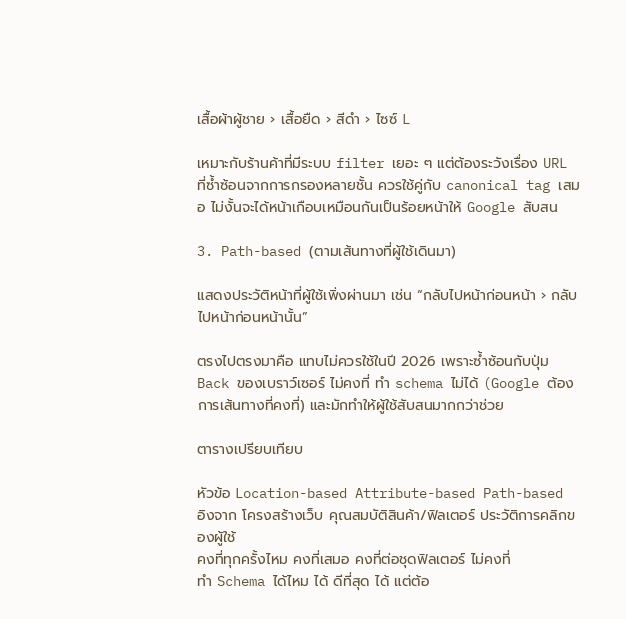เสื้อผ้าผู้ชาย › เสื้อยืด › สีดำ › ไซซ์ L

เหมาะกับร้านค้าที่มีระบบ filter เยอะ ๆ แต่ต้องระวังเรื่อง URL ที่ซ้ำซ้อนจากการกรองหลายชั้น ควรใช้คู่กับ canonical tag เสมอ ไม่งั้นจะได้หน้าเกือบเหมือนกันเป็นร้อยหน้าให้ Google สับสน

3. Path-based (ตามเส้นทางที่ผู้ใช้เดินมา)

แสดงประวัติหน้าที่ผู้ใช้เพิ่งผ่านมา เช่น “กลับไปหน้าก่อนหน้า › กลับไปหน้าก่อนหน้านั้น”

ตรงไปตรงมาคือ แทบไม่ควรใช้ในปี 2026 เพราะซ้ำซ้อนกับปุ่ม Back ของเบราว์เซอร์ ไม่คงที่ ทำ schema ไม่ได้ (Google ต้องการเส้นทางที่คงที่) และมักทำให้ผู้ใช้สับสนมากกว่าช่วย

ตารางเปรียบเทียบ

หัวข้อ Location-based Attribute-based Path-based
อิงจาก โครงสร้างเว็บ คุณสมบัติสินค้า/ฟิลเตอร์ ประวัติการคลิกของผู้ใช้
คงที่ทุกครั้งไหม คงที่เสมอ คงที่ต่อชุดฟิลเตอร์ ไม่คงที่
ทำ Schema ได้ไหม ได้ ดีที่สุด ได้ แต่ต้อ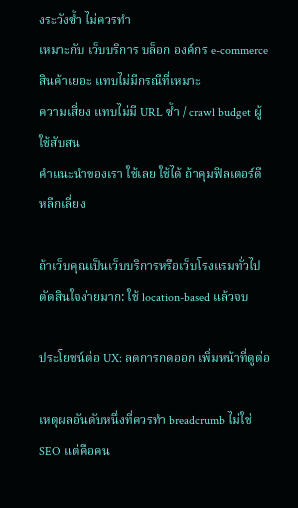งระวังซ้ำ ไม่ควรทำ
เหมาะกับ เว็บบริการ บล็อก องค์กร e-commerce สินค้าเยอะ แทบไม่มีกรณีที่เหมาะ
ความเสี่ยง แทบไม่มี URL ซ้ำ / crawl budget ผู้ใช้สับสน
คำแนะนำของเรา ใช้เลย ใช้ได้ ถ้าคุมฟิลเตอร์ดี หลีกเลี่ยง

ถ้าเว็บคุณเป็นเว็บบริการหรือเว็บโรงแรมทั่วไป ตัดสินใจง่ายมาก: ใช้ location-based แล้วจบ

ประโยชน์ต่อ UX: ลดการกดออก เพิ่มหน้าที่ดูต่อ

เหตุผลอันดับหนึ่งที่ควรทำ breadcrumb ไม่ใช่ SEO แต่คือคน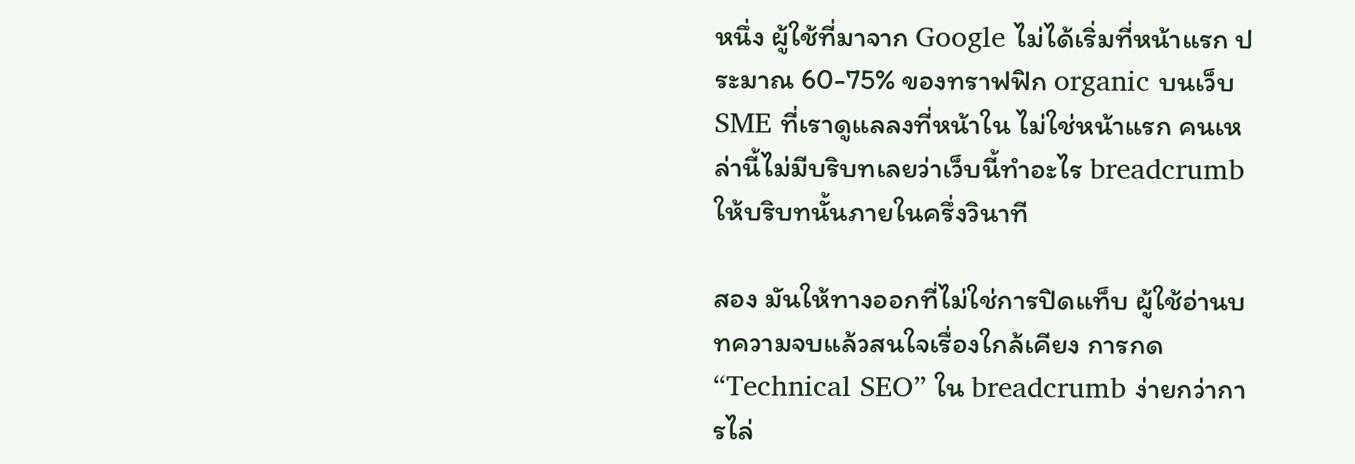หนึ่ง ผู้ใช้ที่มาจาก Google ไม่ได้เริ่มที่หน้าแรก ประมาณ 60-75% ของทราฟฟิก organic บนเว็บ SME ที่เราดูแลลงที่หน้าใน ไม่ใช่หน้าแรก คนเหล่านี้ไม่มีบริบทเลยว่าเว็บนี้ทำอะไร breadcrumb ให้บริบทนั้นภายในครึ่งวินาที

สอง มันให้ทางออกที่ไม่ใช่การปิดแท็บ ผู้ใช้อ่านบทความจบแล้วสนใจเรื่องใกล้เคียง การกด “Technical SEO” ใน breadcrumb ง่ายกว่าการไล่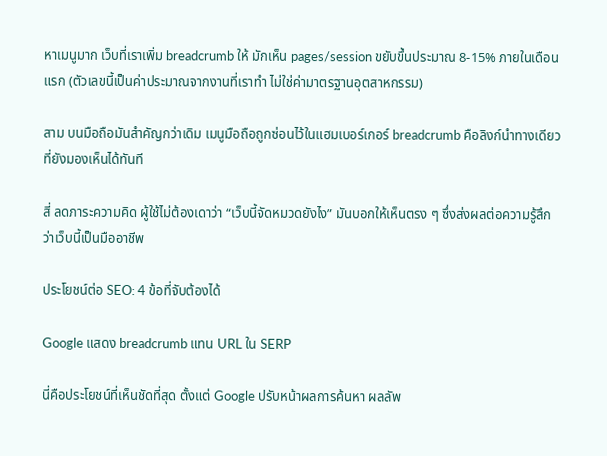หาเมนูมาก เว็บที่เราเพิ่ม breadcrumb ให้ มักเห็น pages/session ขยับขึ้นประมาณ 8-15% ภายในเดือนแรก (ตัวเลขนี้เป็นค่าประมาณจากงานที่เราทำ ไม่ใช่ค่ามาตรฐานอุตสาหกรรม)

สาม บนมือถือมันสำคัญกว่าเดิม เมนูมือถือถูกซ่อนไว้ในแฮมเบอร์เกอร์ breadcrumb คือลิงก์นำทางเดียวที่ยังมองเห็นได้ทันที

สี่ ลดภาระความคิด ผู้ใช้ไม่ต้องเดาว่า “เว็บนี้จัดหมวดยังไง” มันบอกให้เห็นตรง ๆ ซึ่งส่งผลต่อความรู้สึกว่าเว็บนี้เป็นมืออาชีพ

ประโยชน์ต่อ SEO: 4 ข้อที่จับต้องได้

Google แสดง breadcrumb แทน URL ใน SERP

นี่คือประโยชน์ที่เห็นชัดที่สุด ตั้งแต่ Google ปรับหน้าผลการค้นหา ผลลัพ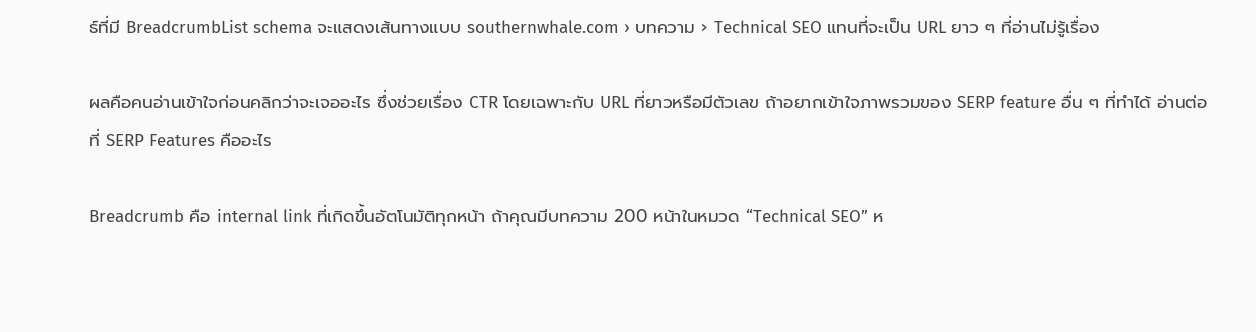ธ์ที่มี BreadcrumbList schema จะแสดงเส้นทางแบบ southernwhale.com › บทความ › Technical SEO แทนที่จะเป็น URL ยาว ๆ ที่อ่านไม่รู้เรื่อง

ผลคือคนอ่านเข้าใจก่อนคลิกว่าจะเจออะไร ซึ่งช่วยเรื่อง CTR โดยเฉพาะกับ URL ที่ยาวหรือมีตัวเลข ถ้าอยากเข้าใจภาพรวมของ SERP feature อื่น ๆ ที่ทำได้ อ่านต่อที่ SERP Features คืออะไร

Breadcrumb คือ internal link ที่เกิดขึ้นอัตโนมัติทุกหน้า ถ้าคุณมีบทความ 200 หน้าในหมวด “Technical SEO” ห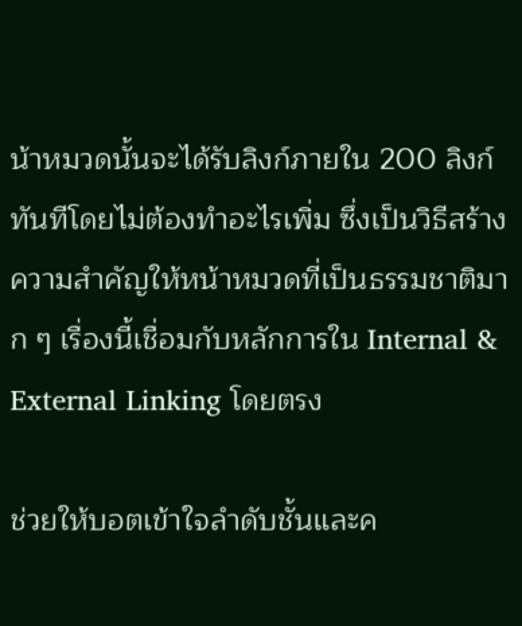น้าหมวดนั้นจะได้รับลิงก์ภายใน 200 ลิงก์ทันทีโดยไม่ต้องทำอะไรเพิ่ม ซึ่งเป็นวิธีสร้างความสำคัญให้หน้าหมวดที่เป็นธรรมชาติมาก ๆ เรื่องนี้เชื่อมกับหลักการใน Internal & External Linking โดยตรง

ช่วยให้บอตเข้าใจลำดับชั้นและค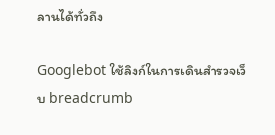ลานได้ทั่วถึง

Googlebot ใช้ลิงก์ในการเดินสำรวจเว็บ breadcrumb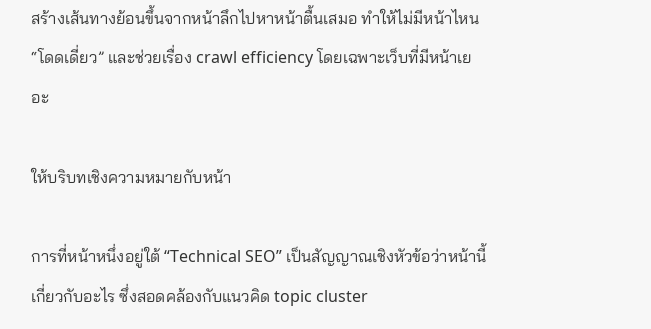สร้างเส้นทางย้อนขึ้นจากหน้าลึกไปหาหน้าตื้นเสมอ ทำให้ไม่มีหน้าไหน “โดดเดี่ยว” และช่วยเรื่อง crawl efficiency โดยเฉพาะเว็บที่มีหน้าเยอะ

ให้บริบทเชิงความหมายกับหน้า

การที่หน้าหนึ่งอยู่ใต้ “Technical SEO” เป็นสัญญาณเชิงหัวข้อว่าหน้านี้เกี่ยวกับอะไร ซึ่งสอดคล้องกับแนวคิด topic cluster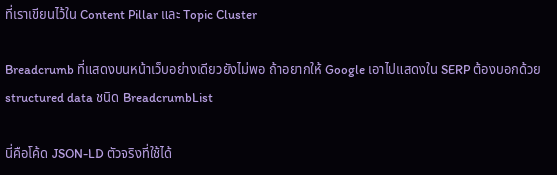ที่เราเขียนไว้ใน Content Pillar และ Topic Cluster

Breadcrumb ที่แสดงบนหน้าเว็บอย่างเดียวยังไม่พอ ถ้าอยากให้ Google เอาไปแสดงใน SERP ต้องบอกด้วย structured data ชนิด BreadcrumbList

นี่คือโค้ด JSON-LD ตัวจริงที่ใช้ได้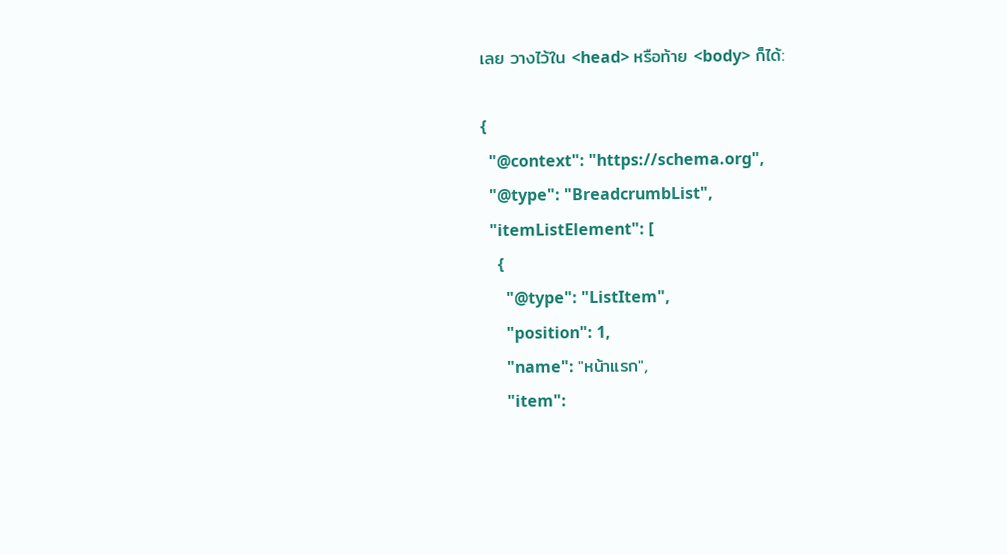เลย วางไว้ใน <head> หรือท้าย <body> ก็ได้:

{
  "@context": "https://schema.org",
  "@type": "BreadcrumbList",
  "itemListElement": [
    {
      "@type": "ListItem",
      "position": 1,
      "name": "หน้าแรก",
      "item":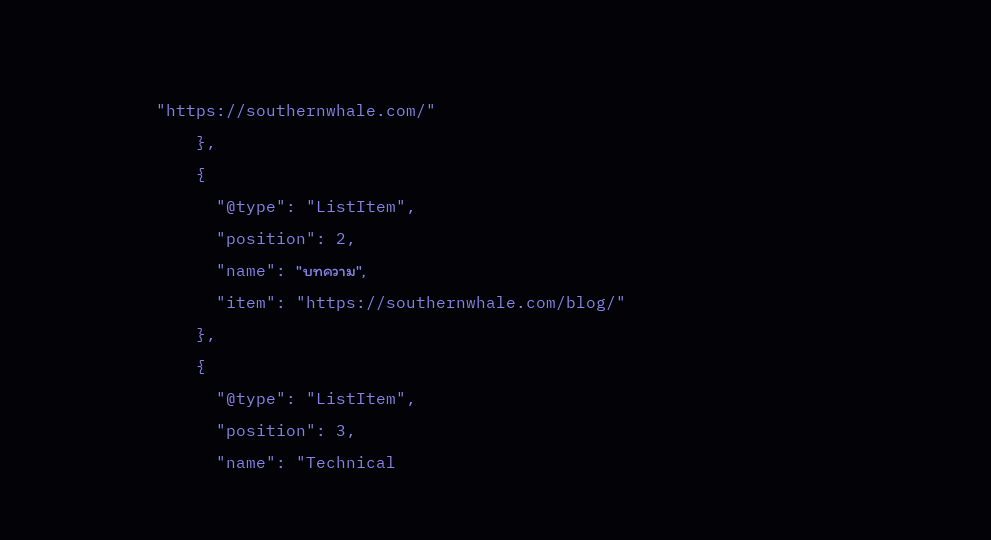"https://southernwhale.com/"
    },
    {
      "@type": "ListItem",
      "position": 2,
      "name": "บทความ",
      "item": "https://southernwhale.com/blog/"
    },
    {
      "@type": "ListItem",
      "position": 3,
      "name": "Technical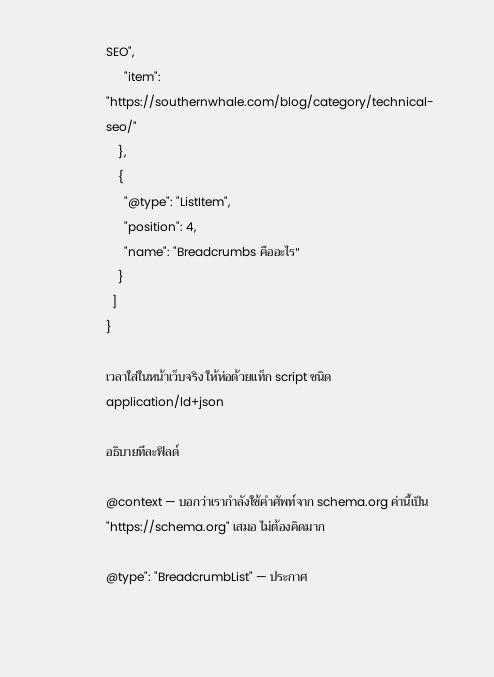SEO",
      "item": "https://southernwhale.com/blog/category/technical-seo/"
    },
    {
      "@type": "ListItem",
      "position": 4,
      "name": "Breadcrumbs คืออะไร"
    }
  ]
}

เวลาใส่ในหน้าเว็บจริง ให้ห่อด้วยแท็ก script ชนิด application/ld+json

อธิบายทีละฟิลด์

@context — บอกว่าเรากำลังใช้คำศัพท์จาก schema.org ค่านี้เป็น "https://schema.org" เสมอ ไม่ต้องคิดมาก

@type": "BreadcrumbList" — ประกาศ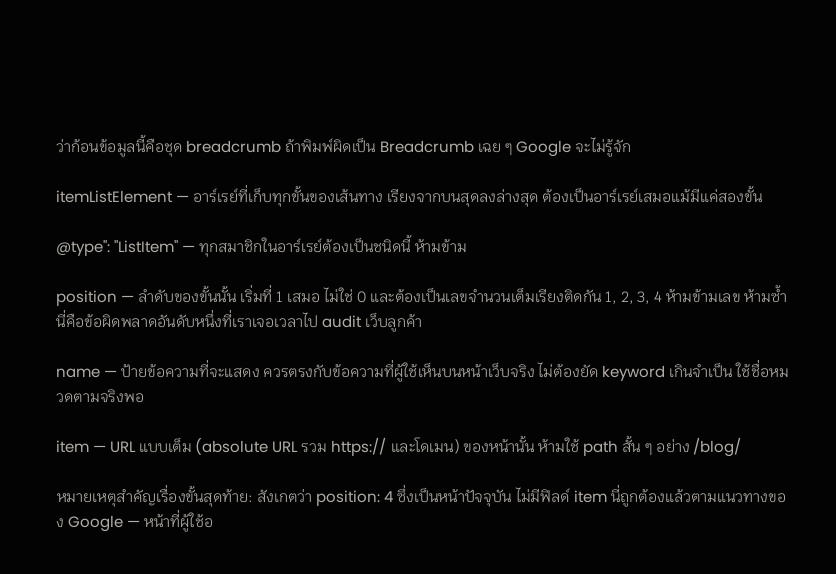ว่าก้อนข้อมูลนี้คือชุด breadcrumb ถ้าพิมพ์ผิดเป็น Breadcrumb เฉย ๆ Google จะไม่รู้จัก

itemListElement — อาร์เรย์ที่เก็บทุกขั้นของเส้นทาง เรียงจากบนสุดลงล่างสุด ต้องเป็นอาร์เรย์เสมอแม้มีแค่สองขั้น

@type": "ListItem" — ทุกสมาชิกในอาร์เรย์ต้องเป็นชนิดนี้ ห้ามข้าม

position — ลำดับของขั้นนั้น เริ่มที่ 1 เสมอ ไม่ใช่ 0 และต้องเป็นเลขจำนวนเต็มเรียงติดกัน 1, 2, 3, 4 ห้ามข้ามเลข ห้ามซ้ำ นี่คือข้อผิดพลาดอันดับหนึ่งที่เราเจอเวลาไป audit เว็บลูกค้า

name — ป้ายข้อความที่จะแสดง ควรตรงกับข้อความที่ผู้ใช้เห็นบนหน้าเว็บจริง ไม่ต้องยัด keyword เกินจำเป็น ใช้ชื่อหมวดตามจริงพอ

item — URL แบบเต็ม (absolute URL รวม https:// และโดเมน) ของหน้านั้น ห้ามใช้ path สั้น ๆ อย่าง /blog/

หมายเหตุสำคัญเรื่องขั้นสุดท้าย: สังเกตว่า position: 4 ซึ่งเป็นหน้าปัจจุบัน ไม่มีฟิลด์ item นี่ถูกต้องแล้วตามแนวทางของ Google — หน้าที่ผู้ใช้อ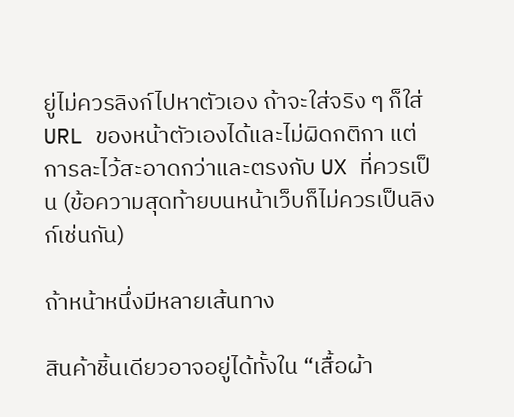ยู่ไม่ควรลิงก์ไปหาตัวเอง ถ้าจะใส่จริง ๆ ก็ใส่ URL ของหน้าตัวเองได้และไม่ผิดกติกา แต่การละไว้สะอาดกว่าและตรงกับ UX ที่ควรเป็น (ข้อความสุดท้ายบนหน้าเว็บก็ไม่ควรเป็นลิงก์เช่นกัน)

ถ้าหน้าหนึ่งมีหลายเส้นทาง

สินค้าชิ้นเดียวอาจอยู่ได้ทั้งใน “เสื้อผ้า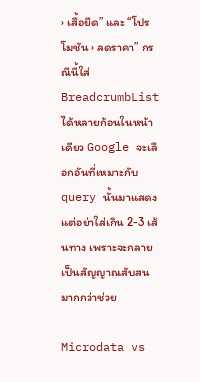› เสื้อยืด” และ “โปรโมชัน › ลดราคา” กรณีนี้ใส่ BreadcrumbList ได้หลายก้อนในหน้าเดียว Google จะเลือกอันที่เหมาะกับ query นั้นมาแสดง แต่อย่าใส่เกิน 2-3 เส้นทาง เพราะจะกลายเป็นสัญญาณสับสนมากกว่าช่วย

Microdata vs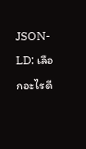JSON-LD: เลือกอะไรดี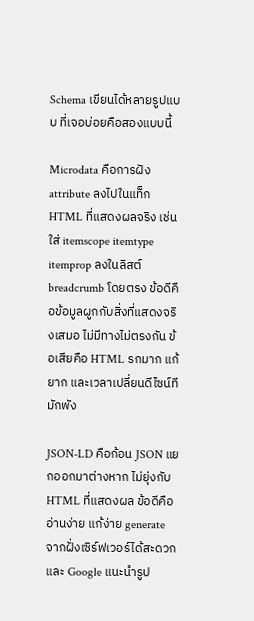Schema เขียนได้หลายรูปแบบ ที่เจอบ่อยคือสองแบบนี้

Microdata คือการฝัง attribute ลงไปในแท็ก HTML ที่แสดงผลจริง เช่นใส่ itemscope itemtype itemprop ลงในลิสต์ breadcrumb โดยตรง ข้อดีคือข้อมูลผูกกับสิ่งที่แสดงจริงเสมอ ไม่มีทางไม่ตรงกัน ข้อเสียคือ HTML รกมาก แก้ยาก และเวลาเปลี่ยนดีไซน์ทีมักพัง

JSON-LD คือก้อน JSON แยกออกมาต่างหาก ไม่ยุ่งกับ HTML ที่แสดงผล ข้อดีคืออ่านง่าย แก้ง่าย generate จากฝั่งเซิร์ฟเวอร์ได้สะดวก และ Google แนะนำรูป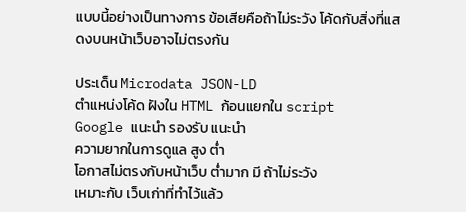แบบนี้อย่างเป็นทางการ ข้อเสียคือถ้าไม่ระวัง โค้ดกับสิ่งที่แสดงบนหน้าเว็บอาจไม่ตรงกัน

ประเด็น Microdata JSON-LD
ตำแหน่งโค้ด ฝังใน HTML ก้อนแยกใน script
Google แนะนำ รองรับ แนะนำ
ความยากในการดูแล สูง ต่ำ
โอกาสไม่ตรงกับหน้าเว็บ ต่ำมาก มี ถ้าไม่ระวัง
เหมาะกับ เว็บเก่าที่ทำไว้แล้ว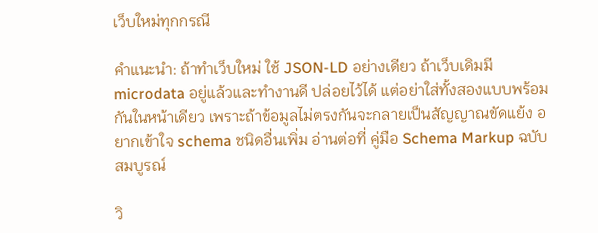เว็บใหม่ทุกกรณี

คำแนะนำ: ถ้าทำเว็บใหม่ ใช้ JSON-LD อย่างเดียว ถ้าเว็บเดิมมี microdata อยู่แล้วและทำงานดี ปล่อยไว้ได้ แต่อย่าใส่ทั้งสองแบบพร้อมกันในหน้าเดียว เพราะถ้าข้อมูลไม่ตรงกันจะกลายเป็นสัญญาณขัดแย้ง อยากเข้าใจ schema ชนิดอื่นเพิ่ม อ่านต่อที่ คู่มือ Schema Markup ฉบับสมบูรณ์

วิ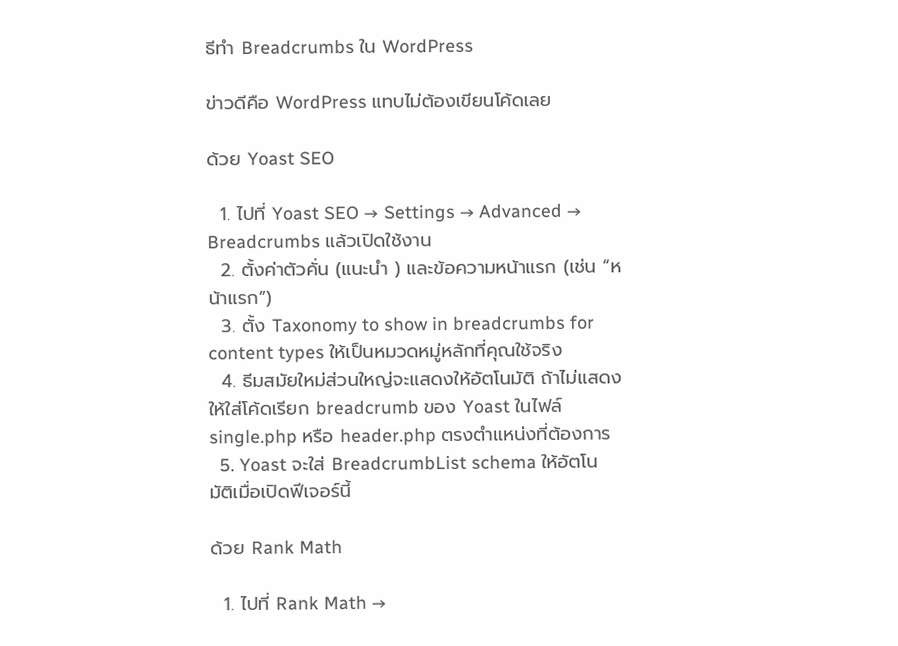ธีทำ Breadcrumbs ใน WordPress

ข่าวดีคือ WordPress แทบไม่ต้องเขียนโค้ดเลย

ด้วย Yoast SEO

  1. ไปที่ Yoast SEO → Settings → Advanced → Breadcrumbs แล้วเปิดใช้งาน
  2. ตั้งค่าตัวคั่น (แนะนำ ) และข้อความหน้าแรก (เช่น “หน้าแรก”)
  3. ตั้ง Taxonomy to show in breadcrumbs for content types ให้เป็นหมวดหมู่หลักที่คุณใช้จริง
  4. ธีมสมัยใหม่ส่วนใหญ่จะแสดงให้อัตโนมัติ ถ้าไม่แสดง ให้ใส่โค้ดเรียก breadcrumb ของ Yoast ในไฟล์ single.php หรือ header.php ตรงตำแหน่งที่ต้องการ
  5. Yoast จะใส่ BreadcrumbList schema ให้อัตโนมัติเมื่อเปิดฟีเจอร์นี้

ด้วย Rank Math

  1. ไปที่ Rank Math →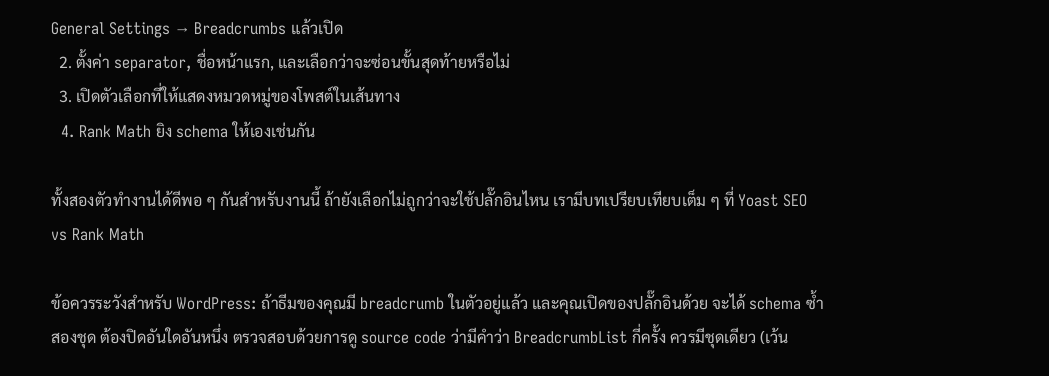General Settings → Breadcrumbs แล้วเปิด
  2. ตั้งค่า separator, ชื่อหน้าแรก, และเลือกว่าจะซ่อนขั้นสุดท้ายหรือไม่
  3. เปิดตัวเลือกที่ให้แสดงหมวดหมู่ของโพสต์ในเส้นทาง
  4. Rank Math ยิง schema ให้เองเช่นกัน

ทั้งสองตัวทำงานได้ดีพอ ๆ กันสำหรับงานนี้ ถ้ายังเลือกไม่ถูกว่าจะใช้ปลั๊กอินไหน เรามีบทเปรียบเทียบเต็ม ๆ ที่ Yoast SEO vs Rank Math

ข้อควรระวังสำหรับ WordPress: ถ้าธีมของคุณมี breadcrumb ในตัวอยู่แล้ว และคุณเปิดของปลั๊กอินด้วย จะได้ schema ซ้ำสองชุด ต้องปิดอันใดอันหนึ่ง ตรวจสอบด้วยการดู source code ว่ามีคำว่า BreadcrumbList กี่ครั้ง ควรมีชุดเดียว (เว้น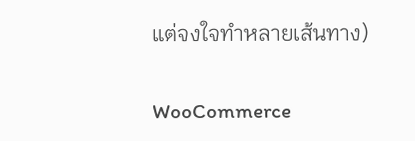แต่จงใจทำหลายเส้นทาง)

WooCommerce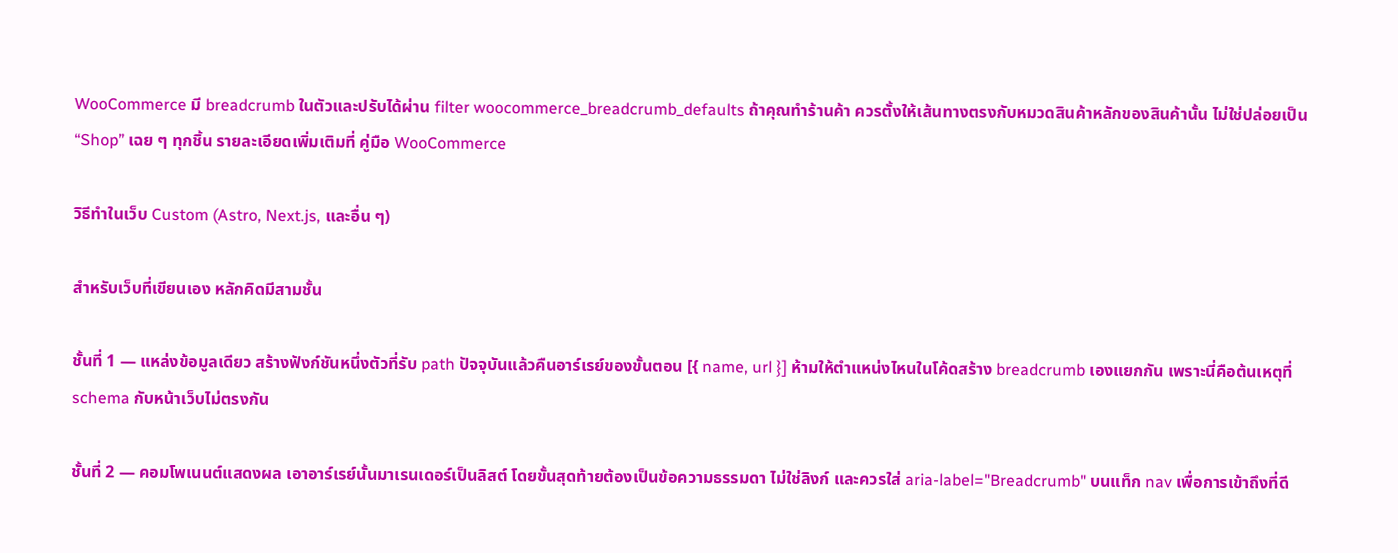WooCommerce มี breadcrumb ในตัวและปรับได้ผ่าน filter woocommerce_breadcrumb_defaults ถ้าคุณทำร้านค้า ควรตั้งให้เส้นทางตรงกับหมวดสินค้าหลักของสินค้านั้น ไม่ใช่ปล่อยเป็น “Shop” เฉย ๆ ทุกชิ้น รายละเอียดเพิ่มเติมที่ คู่มือ WooCommerce

วิธีทำในเว็บ Custom (Astro, Next.js, และอื่น ๆ)

สำหรับเว็บที่เขียนเอง หลักคิดมีสามชั้น

ชั้นที่ 1 — แหล่งข้อมูลเดียว สร้างฟังก์ชันหนึ่งตัวที่รับ path ปัจจุบันแล้วคืนอาร์เรย์ของขั้นตอน [{ name, url }] ห้ามให้ตำแหน่งไหนในโค้ดสร้าง breadcrumb เองแยกกัน เพราะนี่คือต้นเหตุที่ schema กับหน้าเว็บไม่ตรงกัน

ชั้นที่ 2 — คอมโพเนนต์แสดงผล เอาอาร์เรย์นั้นมาเรนเดอร์เป็นลิสต์ โดยขั้นสุดท้ายต้องเป็นข้อความธรรมดา ไม่ใช่ลิงก์ และควรใส่ aria-label="Breadcrumb" บนแท็ก nav เพื่อการเข้าถึงที่ดี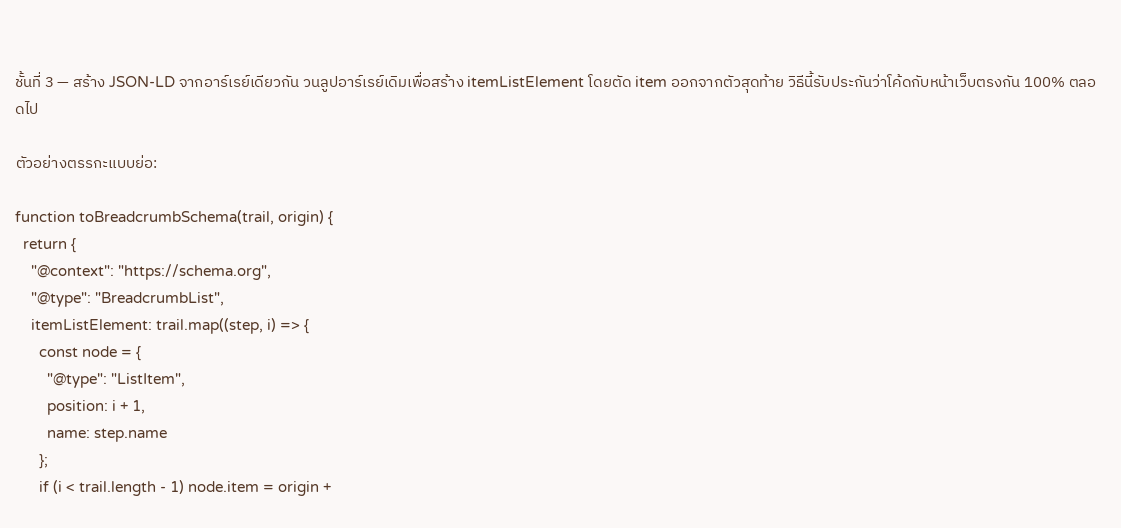ชั้นที่ 3 — สร้าง JSON-LD จากอาร์เรย์เดียวกัน วนลูปอาร์เรย์เดิมเพื่อสร้าง itemListElement โดยตัด item ออกจากตัวสุดท้าย วิธีนี้รับประกันว่าโค้ดกับหน้าเว็บตรงกัน 100% ตลอดไป

ตัวอย่างตรรกะแบบย่อ:

function toBreadcrumbSchema(trail, origin) {
  return {
    "@context": "https://schema.org",
    "@type": "BreadcrumbList",
    itemListElement: trail.map((step, i) => {
      const node = {
        "@type": "ListItem",
        position: i + 1,
        name: step.name
      };
      if (i < trail.length - 1) node.item = origin +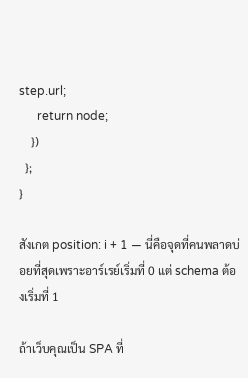step.url;
      return node;
    })
  };
}

สังเกต position: i + 1 — นี่คือจุดที่คนพลาดบ่อยที่สุดเพราะอาร์เรย์เริ่มที่ 0 แต่ schema ต้องเริ่มที่ 1

ถ้าเว็บคุณเป็น SPA ที่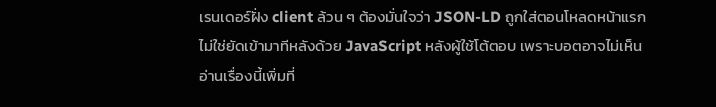เรนเดอร์ฝั่ง client ล้วน ๆ ต้องมั่นใจว่า JSON-LD ถูกใส่ตอนโหลดหน้าแรก ไม่ใช่ยัดเข้ามาทีหลังด้วย JavaScript หลังผู้ใช้โต้ตอบ เพราะบอตอาจไม่เห็น อ่านเรื่องนี้เพิ่มที่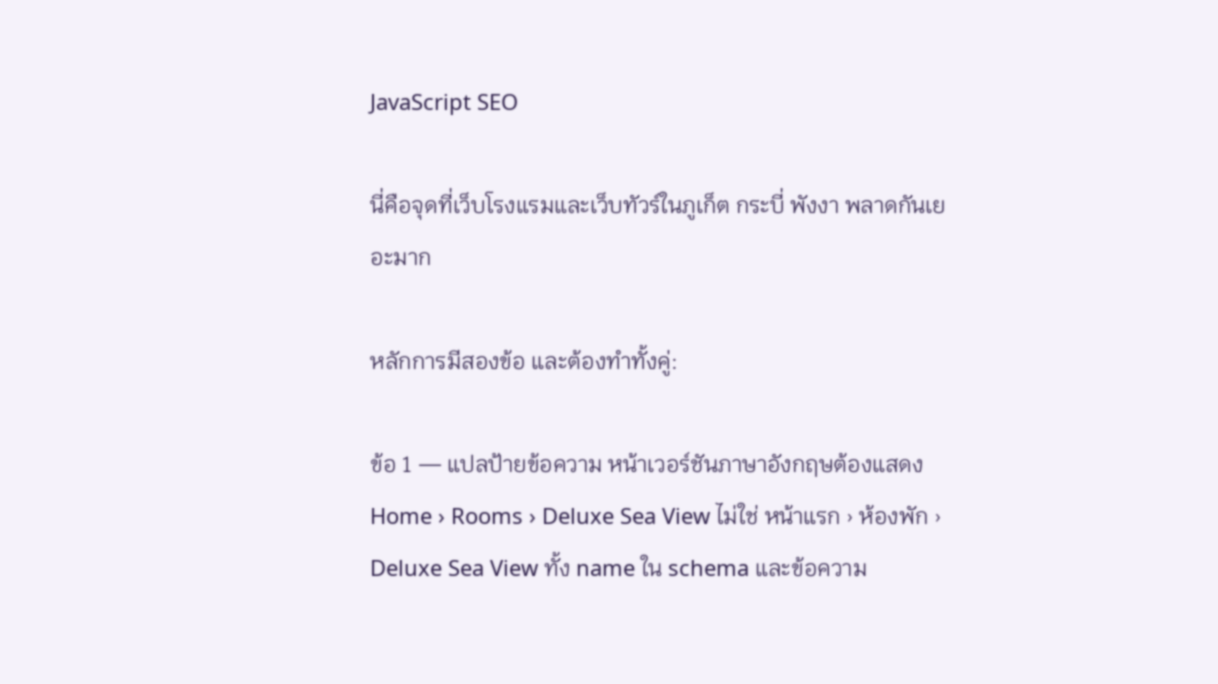JavaScript SEO

นี่คือจุดที่เว็บโรงแรมและเว็บทัวร์ในภูเก็ต กระบี่ พังงา พลาดกันเยอะมาก

หลักการมีสองข้อ และต้องทำทั้งคู่:

ข้อ 1 — แปลป้ายข้อความ หน้าเวอร์ชันภาษาอังกฤษต้องแสดง Home › Rooms › Deluxe Sea View ไม่ใช่ หน้าแรก › ห้องพัก › Deluxe Sea View ทั้ง name ใน schema และข้อความ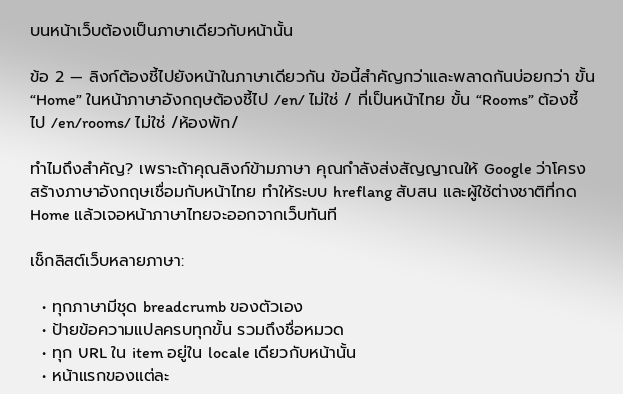บนหน้าเว็บต้องเป็นภาษาเดียวกับหน้านั้น

ข้อ 2 — ลิงก์ต้องชี้ไปยังหน้าในภาษาเดียวกัน ข้อนี้สำคัญกว่าและพลาดกันบ่อยกว่า ขั้น “Home” ในหน้าภาษาอังกฤษต้องชี้ไป /en/ ไม่ใช่ / ที่เป็นหน้าไทย ขั้น “Rooms” ต้องชี้ไป /en/rooms/ ไม่ใช่ /ห้องพัก/

ทำไมถึงสำคัญ? เพราะถ้าคุณลิงก์ข้ามภาษา คุณกำลังส่งสัญญาณให้ Google ว่าโครงสร้างภาษาอังกฤษเชื่อมกับหน้าไทย ทำให้ระบบ hreflang สับสน และผู้ใช้ต่างชาติที่กด Home แล้วเจอหน้าภาษาไทยจะออกจากเว็บทันที

เช็กลิสต์เว็บหลายภาษา:

  • ทุกภาษามีชุด breadcrumb ของตัวเอง
  • ป้ายข้อความแปลครบทุกขั้น รวมถึงชื่อหมวด
  • ทุก URL ใน item อยู่ใน locale เดียวกับหน้านั้น
  • หน้าแรกของแต่ละ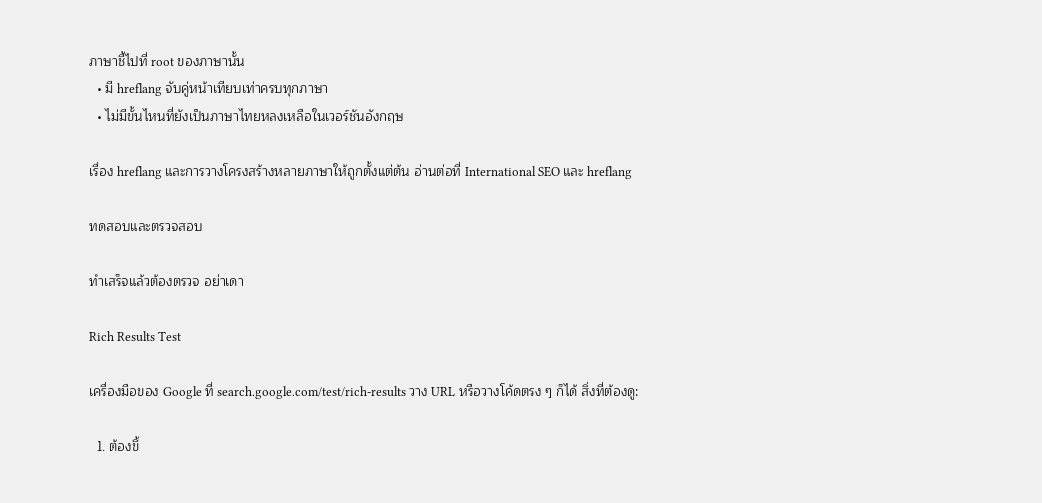ภาษาชี้ไปที่ root ของภาษานั้น
  • มี hreflang จับคู่หน้าเทียบเท่าครบทุกภาษา
  • ไม่มีขั้นไหนที่ยังเป็นภาษาไทยหลงเหลือในเวอร์ชันอังกฤษ

เรื่อง hreflang และการวางโครงสร้างหลายภาษาให้ถูกตั้งแต่ต้น อ่านต่อที่ International SEO และ hreflang

ทดสอบและตรวจสอบ

ทำเสร็จแล้วต้องตรวจ อย่าเดา

Rich Results Test

เครื่องมือของ Google ที่ search.google.com/test/rich-results วาง URL หรือวางโค้ดตรง ๆ ก็ได้ สิ่งที่ต้องดู:

  1. ต้องขึ้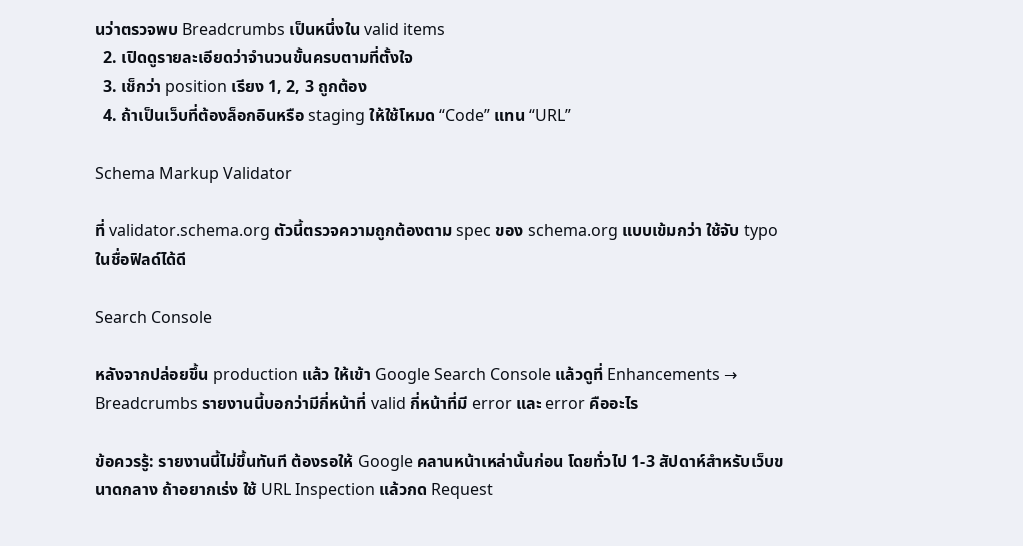นว่าตรวจพบ Breadcrumbs เป็นหนึ่งใน valid items
  2. เปิดดูรายละเอียดว่าจำนวนขั้นครบตามที่ตั้งใจ
  3. เช็กว่า position เรียง 1, 2, 3 ถูกต้อง
  4. ถ้าเป็นเว็บที่ต้องล็อกอินหรือ staging ให้ใช้โหมด “Code” แทน “URL”

Schema Markup Validator

ที่ validator.schema.org ตัวนี้ตรวจความถูกต้องตาม spec ของ schema.org แบบเข้มกว่า ใช้จับ typo ในชื่อฟิลด์ได้ดี

Search Console

หลังจากปล่อยขึ้น production แล้ว ให้เข้า Google Search Console แล้วดูที่ Enhancements → Breadcrumbs รายงานนี้บอกว่ามีกี่หน้าที่ valid กี่หน้าที่มี error และ error คืออะไร

ข้อควรรู้: รายงานนี้ไม่ขึ้นทันที ต้องรอให้ Google คลานหน้าเหล่านั้นก่อน โดยทั่วไป 1-3 สัปดาห์สำหรับเว็บขนาดกลาง ถ้าอยากเร่ง ใช้ URL Inspection แล้วกด Request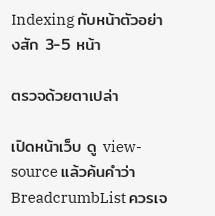Indexing กับหน้าตัวอย่างสัก 3-5 หน้า

ตรวจด้วยตาเปล่า

เปิดหน้าเว็บ ดู view-source แล้วค้นคำว่า BreadcrumbList ควรเจ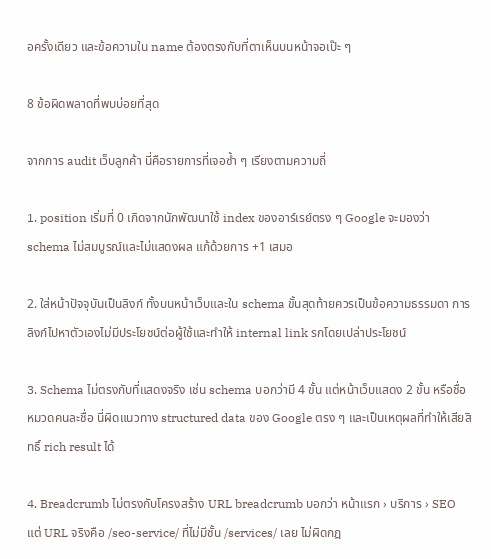อครั้งเดียว และข้อความใน name ต้องตรงกับที่ตาเห็นบนหน้าจอเป๊ะ ๆ

8 ข้อผิดพลาดที่พบบ่อยที่สุด

จากการ audit เว็บลูกค้า นี่คือรายการที่เจอซ้ำ ๆ เรียงตามความถี่

1. position เริ่มที่ 0 เกิดจากนักพัฒนาใช้ index ของอาร์เรย์ตรง ๆ Google จะมองว่า schema ไม่สมบูรณ์และไม่แสดงผล แก้ด้วยการ +1 เสมอ

2. ใส่หน้าปัจจุบันเป็นลิงก์ ทั้งบนหน้าเว็บและใน schema ขั้นสุดท้ายควรเป็นข้อความธรรมดา การลิงก์ไปหาตัวเองไม่มีประโยชน์ต่อผู้ใช้และทำให้ internal link รกโดยเปล่าประโยชน์

3. Schema ไม่ตรงกับที่แสดงจริง เช่น schema บอกว่ามี 4 ขั้น แต่หน้าเว็บแสดง 2 ขั้น หรือชื่อหมวดคนละชื่อ นี่ผิดแนวทาง structured data ของ Google ตรง ๆ และเป็นเหตุผลที่ทำให้เสียสิทธิ์ rich result ได้

4. Breadcrumb ไม่ตรงกับโครงสร้าง URL breadcrumb บอกว่า หน้าแรก › บริการ › SEO แต่ URL จริงคือ /seo-service/ ที่ไม่มีชั้น /services/ เลย ไม่ผิดกฎ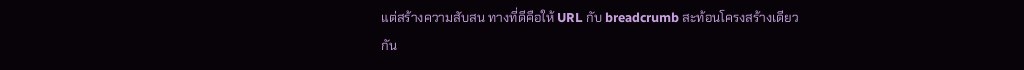แต่สร้างความสับสน ทางที่ดีคือให้ URL กับ breadcrumb สะท้อนโครงสร้างเดียวกัน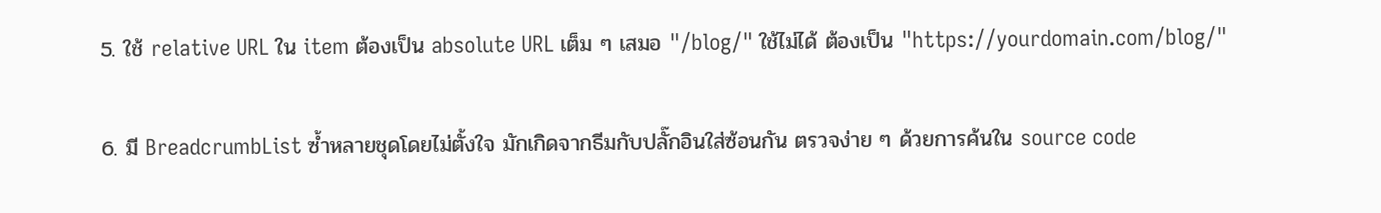5. ใช้ relative URL ใน item ต้องเป็น absolute URL เต็ม ๆ เสมอ "/blog/" ใช้ไม่ได้ ต้องเป็น "https://yourdomain.com/blog/"

6. มี BreadcrumbList ซ้ำหลายชุดโดยไม่ตั้งใจ มักเกิดจากธีมกับปลั๊กอินใส่ซ้อนกัน ตรวจง่าย ๆ ด้วยการค้นใน source code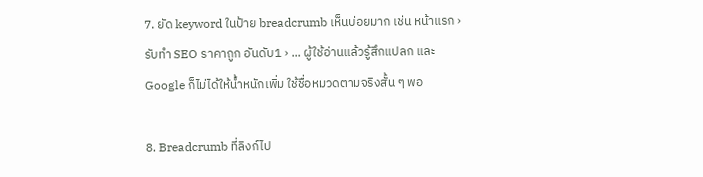7. ยัด keyword ในป้าย breadcrumb เห็นบ่อยมาก เช่น หน้าแรก › รับทำ SEO ราคาถูก อันดับ1 › ... ผู้ใช้อ่านแล้วรู้สึกแปลก และ Google ก็ไม่ได้ให้น้ำหนักเพิ่ม ใช้ชื่อหมวดตามจริงสั้น ๆ พอ

8. Breadcrumb ที่ลิงก์ไป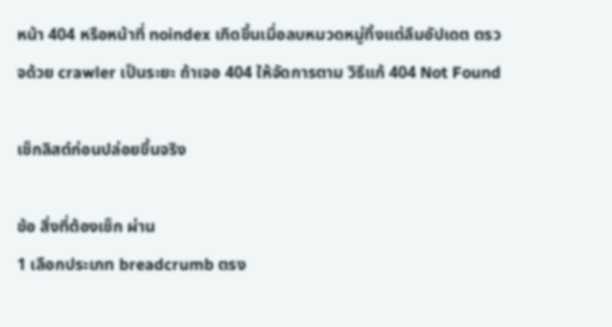หน้า 404 หรือหน้าที่ noindex เกิดขึ้นเมื่อลบหมวดหมู่ทิ้งแต่ลืมอัปเดต ตรวจด้วย crawler เป็นระยะ ถ้าเจอ 404 ให้จัดการตาม วิธีแก้ 404 Not Found

เช็กลิสต์ก่อนปล่อยขึ้นจริง

ข้อ สิ่งที่ต้องเช็ก ผ่าน
1 เลือกประเภท breadcrumb ตรง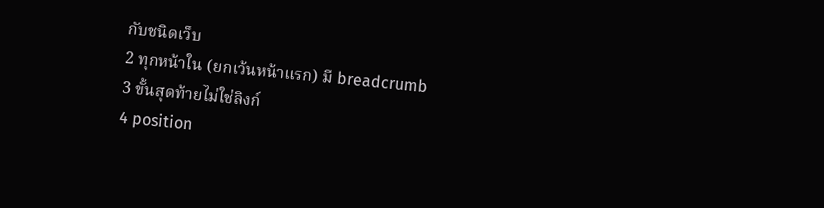กับชนิดเว็บ
2 ทุกหน้าใน (ยกเว้นหน้าแรก) มี breadcrumb
3 ขั้นสุดท้ายไม่ใช่ลิงก์
4 position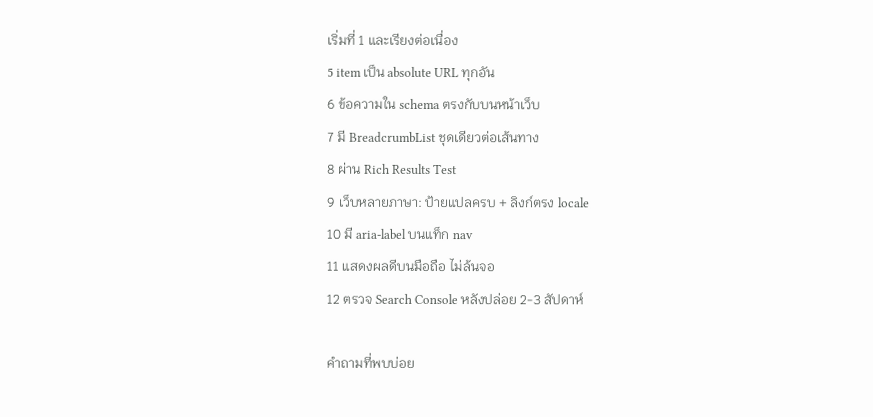เริ่มที่ 1 และเรียงต่อเนื่อง
5 item เป็น absolute URL ทุกอัน
6 ข้อความใน schema ตรงกับบนหน้าเว็บ
7 มี BreadcrumbList ชุดเดียวต่อเส้นทาง
8 ผ่าน Rich Results Test
9 เว็บหลายภาษา: ป้ายแปลครบ + ลิงก์ตรง locale
10 มี aria-label บนแท็ก nav
11 แสดงผลดีบนมือถือ ไม่ล้นจอ
12 ตรวจ Search Console หลังปล่อย 2-3 สัปดาห์

คำถามที่พบบ่อย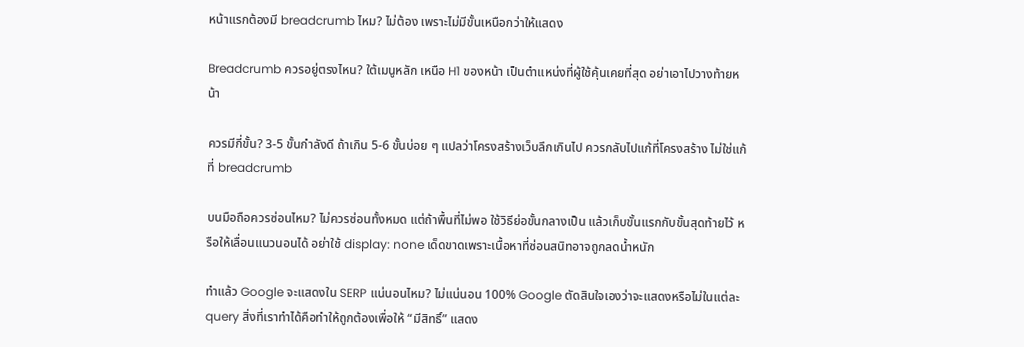หน้าแรกต้องมี breadcrumb ไหม? ไม่ต้อง เพราะไม่มีขั้นเหนือกว่าให้แสดง

Breadcrumb ควรอยู่ตรงไหน? ใต้เมนูหลัก เหนือ H1 ของหน้า เป็นตำแหน่งที่ผู้ใช้คุ้นเคยที่สุด อย่าเอาไปวางท้ายหน้า

ควรมีกี่ขั้น? 3-5 ขั้นกำลังดี ถ้าเกิน 5-6 ขั้นบ่อย ๆ แปลว่าโครงสร้างเว็บลึกเกินไป ควรกลับไปแก้ที่โครงสร้าง ไม่ใช่แก้ที่ breadcrumb

บนมือถือควรซ่อนไหม? ไม่ควรซ่อนทั้งหมด แต่ถ้าพื้นที่ไม่พอ ใช้วิธีย่อขั้นกลางเป็น แล้วเก็บขั้นแรกกับขั้นสุดท้ายไว้ หรือให้เลื่อนแนวนอนได้ อย่าใช้ display: none เด็ดขาดเพราะเนื้อหาที่ซ่อนสนิทอาจถูกลดน้ำหนัก

ทำแล้ว Google จะแสดงใน SERP แน่นอนไหม? ไม่แน่นอน 100% Google ตัดสินใจเองว่าจะแสดงหรือไม่ในแต่ละ query สิ่งที่เราทำได้คือทำให้ถูกต้องเพื่อให้ “มีสิทธิ์” แสดง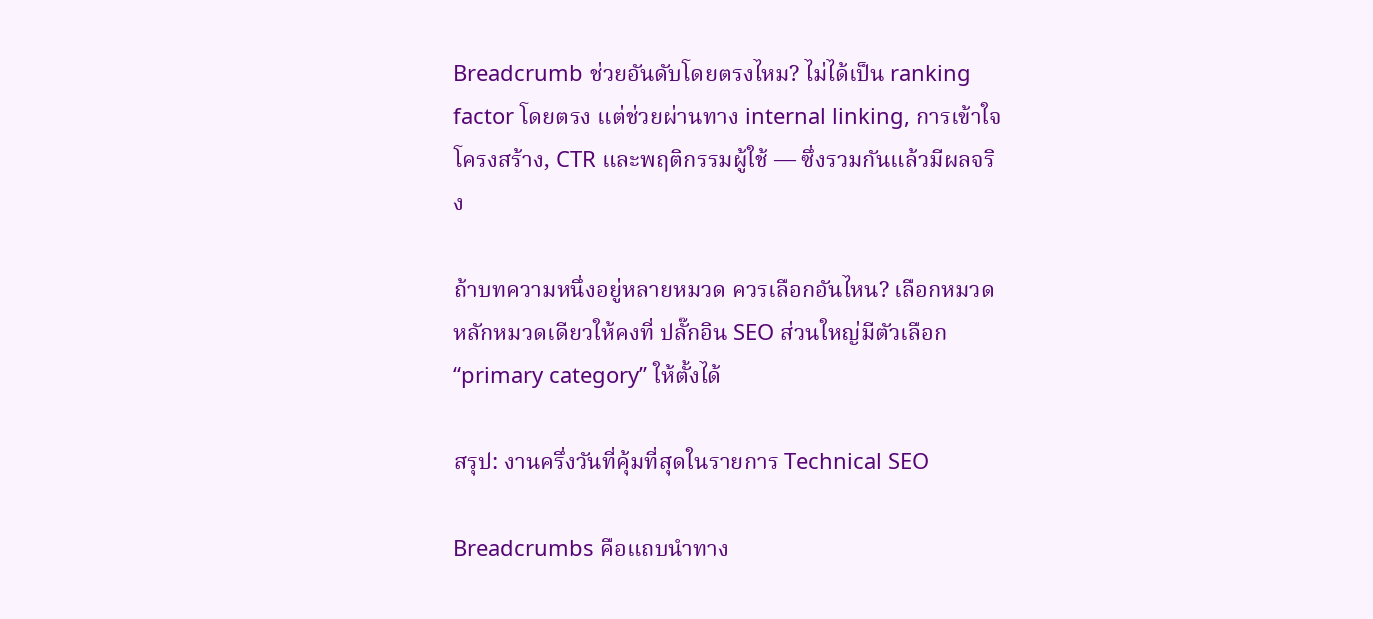Breadcrumb ช่วยอันดับโดยตรงไหม? ไม่ได้เป็น ranking factor โดยตรง แต่ช่วยผ่านทาง internal linking, การเข้าใจโครงสร้าง, CTR และพฤติกรรมผู้ใช้ — ซึ่งรวมกันแล้วมีผลจริง

ถ้าบทความหนึ่งอยู่หลายหมวด ควรเลือกอันไหน? เลือกหมวดหลักหมวดเดียวให้คงที่ ปลั๊กอิน SEO ส่วนใหญ่มีตัวเลือก “primary category” ให้ตั้งได้

สรุป: งานครึ่งวันที่คุ้มที่สุดในรายการ Technical SEO

Breadcrumbs คือแถบนำทาง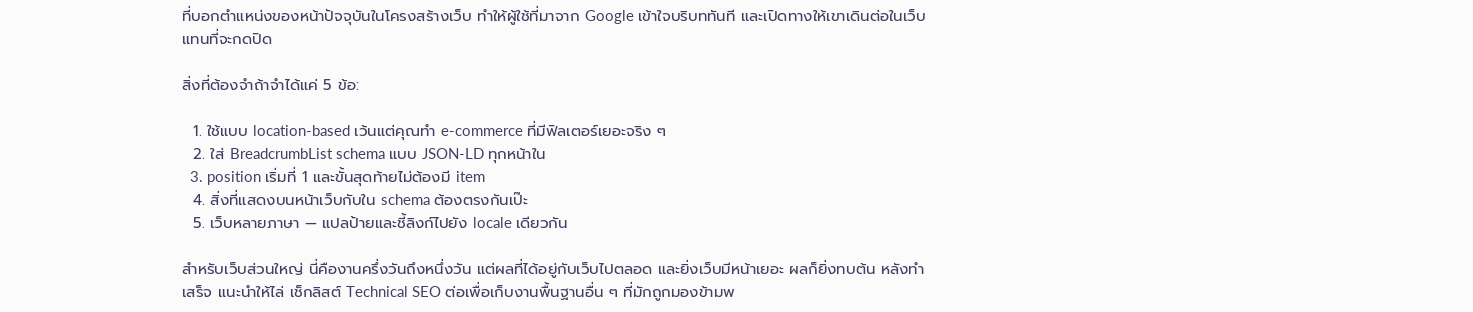ที่บอกตำแหน่งของหน้าปัจจุบันในโครงสร้างเว็บ ทำให้ผู้ใช้ที่มาจาก Google เข้าใจบริบททันที และเปิดทางให้เขาเดินต่อในเว็บแทนที่จะกดปิด

สิ่งที่ต้องจำถ้าจำได้แค่ 5 ข้อ:

  1. ใช้แบบ location-based เว้นแต่คุณทำ e-commerce ที่มีฟิลเตอร์เยอะจริง ๆ
  2. ใส่ BreadcrumbList schema แบบ JSON-LD ทุกหน้าใน
  3. position เริ่มที่ 1 และขั้นสุดท้ายไม่ต้องมี item
  4. สิ่งที่แสดงบนหน้าเว็บกับใน schema ต้องตรงกันเป๊ะ
  5. เว็บหลายภาษา — แปลป้ายและชี้ลิงก์ไปยัง locale เดียวกัน

สำหรับเว็บส่วนใหญ่ นี่คืองานครึ่งวันถึงหนึ่งวัน แต่ผลที่ได้อยู่กับเว็บไปตลอด และยิ่งเว็บมีหน้าเยอะ ผลก็ยิ่งทบต้น หลังทำเสร็จ แนะนำให้ไล่ เช็กลิสต์ Technical SEO ต่อเพื่อเก็บงานพื้นฐานอื่น ๆ ที่มักถูกมองข้ามพ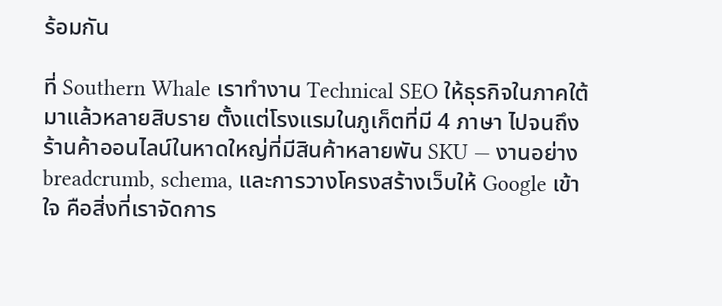ร้อมกัน

ที่ Southern Whale เราทำงาน Technical SEO ให้ธุรกิจในภาคใต้มาแล้วหลายสิบราย ตั้งแต่โรงแรมในภูเก็ตที่มี 4 ภาษา ไปจนถึงร้านค้าออนไลน์ในหาดใหญ่ที่มีสินค้าหลายพัน SKU — งานอย่าง breadcrumb, schema, และการวางโครงสร้างเว็บให้ Google เข้าใจ คือสิ่งที่เราจัดการ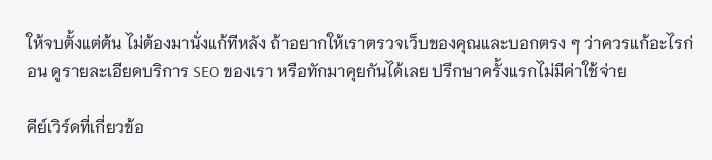ให้จบตั้งแต่ต้น ไม่ต้องมานั่งแก้ทีหลัง ถ้าอยากให้เราตรวจเว็บของคุณและบอกตรง ๆ ว่าควรแก้อะไรก่อน ดูรายละเอียดบริการ SEO ของเรา หรือทักมาคุยกันได้เลย ปรึกษาครั้งแรกไม่มีค่าใช้จ่าย

คีย์เวิร์ดที่เกี่ยวข้อ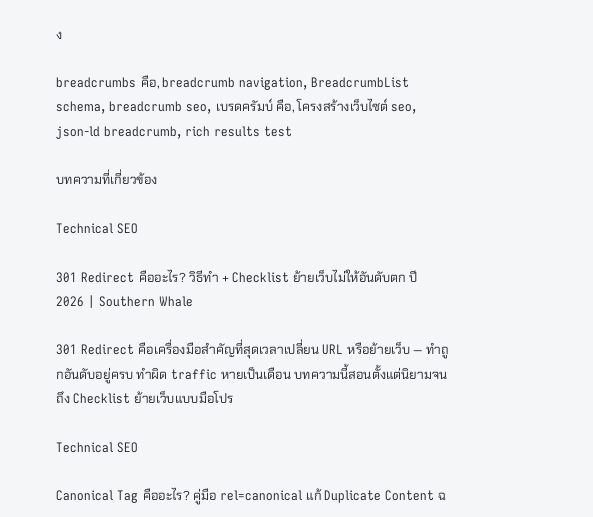ง

breadcrumbs คือ, breadcrumb navigation, BreadcrumbList schema, breadcrumb seo, เบรดครัมบ์ คือ, โครงสร้างเว็บไซต์ seo, json-ld breadcrumb, rich results test

บทความที่เกี่ยวข้อง

Technical SEO

301 Redirect คืออะไร? วิธีทำ + Checklist ย้ายเว็บไม่ให้อันดับตก ปี 2026 | Southern Whale

301 Redirect คือเครื่องมือสำคัญที่สุดเวลาเปลี่ยน URL หรือย้ายเว็บ — ทำถูกอันดับอยู่ครบ ทำผิด traffic หายเป็นเดือน บทความนี้สอนตั้งแต่นิยามจนถึง Checklist ย้ายเว็บแบบมือโปร

Technical SEO

Canonical Tag คืออะไร? คู่มือ rel=canonical แก้ Duplicate Content ฉ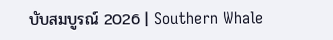บับสมบูรณ์ 2026 | Southern Whale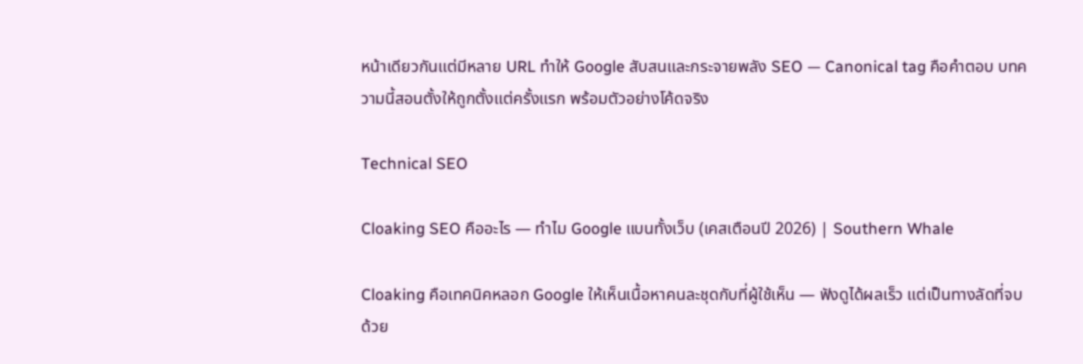หน้าเดียวกันแต่มีหลาย URL ทำให้ Google สับสนและกระจายพลัง SEO — Canonical tag คือคำตอบ บทความนี้สอนตั้งให้ถูกตั้งแต่ครั้งแรก พร้อมตัวอย่างโค้ดจริง

Technical SEO

Cloaking SEO คืออะไร — ทำไม Google แบนทั้งเว็บ (เคสเตือนปี 2026) | Southern Whale

Cloaking คือเทคนิคหลอก Google ให้เห็นเนื้อหาคนละชุดกับที่ผู้ใช้เห็น — ฟังดูได้ผลเร็ว แต่เป็นทางลัดที่จบด้วย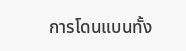การโดนแบนทั้ง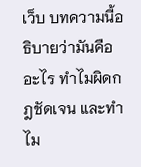เว็บ บทความนี้อธิบายว่ามันคืออะไร ทำไมผิดกฎชัดเจน และทำไม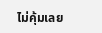ไม่คุ้มเลย